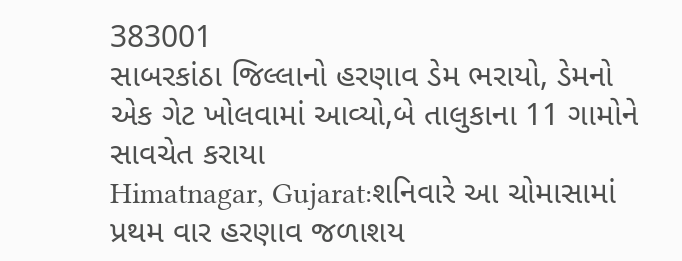383001
સાબરકાંઠા જિલ્લાનો હરણાવ ડેમ ભરાયો, ડેમનો એક ગેટ ખોલવામાં આવ્યો,બે તાલુકાના 11 ગામોને સાવચેત કરાયા
Himatnagar, Gujarat:શનિવારે આ ચોમાસામાં પ્રથમ વાર હરણાવ જળાશય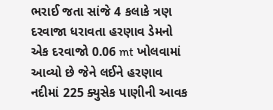ભરાઈ જતા સાંજે 4 કલાકે ત્રણ દરવાજા ધરાવતા હરણાવ ડેમનો એક દરવાજો 0.06 mt ખોલવામાં આવ્યો છે જેને લઈને હરણાવ નદીમાં 225 ક્યુસેક પાણીની આવક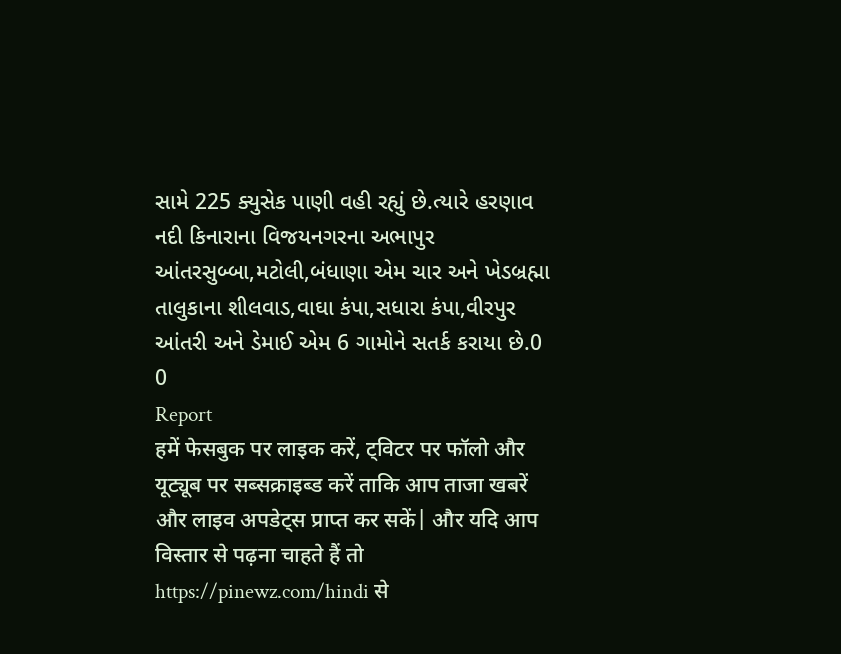સામે 225 ક્યુસેક પાણી વહી રહ્યું છે.ત્યારે હરણાવ નદી કિનારાના વિજયનગરના અભાપુર આંતરસુબ્બા,મટોલી,બંધાણા એમ ચાર અને ખેડબ્રહ્મા તાલુકાના શીલવાડ,વાઘા કંપા,સધારા કંપા,વીરપુર આંતરી અને ડેમાઈ એમ 6 ગામોને સતર્ક કરાયા છે.0
0
Report
हमें फेसबुक पर लाइक करें, ट्विटर पर फॉलो और यूट्यूब पर सब्सक्राइब्ड करें ताकि आप ताजा खबरें और लाइव अपडेट्स प्राप्त कर सकें| और यदि आप विस्तार से पढ़ना चाहते हैं तो https://pinewz.com/hindi से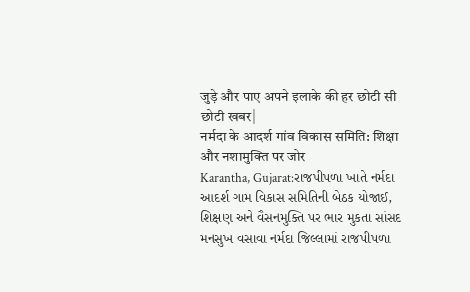जुड़े और पाए अपने इलाके की हर छोटी सी छोटी खबर|
नर्मदा के आदर्श गांव विकास समिति: शिक्षा और नशामुक्ति पर जोर
Karantha, Gujarat:રાજપીપળા ખાતે નર્મદા આદર્શ ગામ વિકાસ સમિતિની બેઠક યોજાઈ, શિક્ષણ અને વૈસનમુક્તિ પર ભાર મુકતા સાંસદ મનસુખ વસાવા નર્મદા જિલ્લામાં રાજપીપળા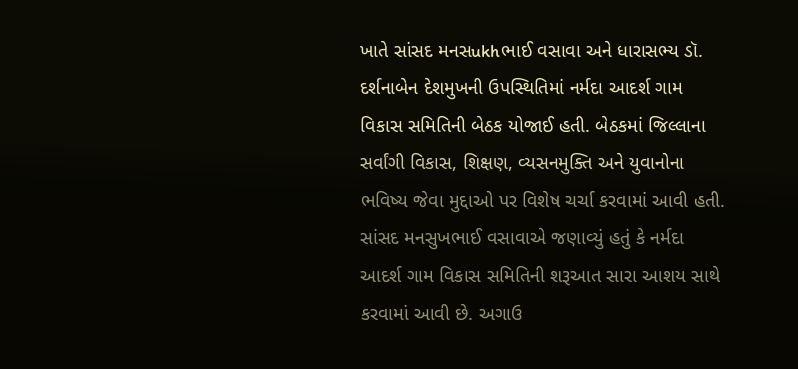ખાતે સાંસદ મનસukhભાઈ વસાવા અને ધારાસભ્ય ડૉ. દર્શનાબેન દેશમુખની ઉપસ્થિતિમાં નર્મદા આદર્શ ગામ વિકાસ સમિતિની બેઠક યોજાઈ હતી. બેઠકમાં જિલ્લાના સર્વાંગી વિકાસ, શિક્ષણ, વ્યસનમુક્તિ અને યુવાનોના ભવિષ્ય જેવા મુદ્દાઓ પર વિશેષ ચર્ચા કરવામાં આવી હતી. સાંસદ મનસુખભાઈ વસાવાએ જણાવ્યું હતું કે નર્મદા આદર્શ ગામ વિકાસ સમિતિની શરૂઆત સારા આશય સાથે કરવામાં આવી છે. અગાઉ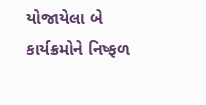યોજાયેલા બે કાર્યક્રમોને નિષ્ફળ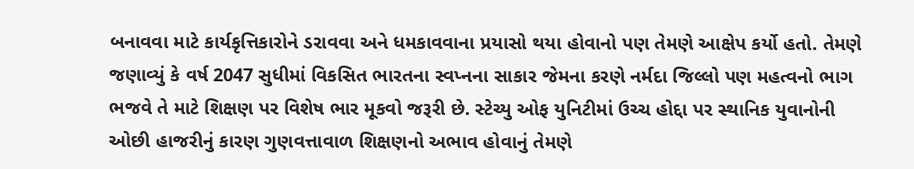બનાવવા માટે કાર્યકૃત્તિકારોને ડરાવવા અને ધમકાવવાના પ્રયાસો થયા હોવાનો પણ તેમણે આક્ષેપ કર્યો હતો. તેમણે જણાવ્યું કે વર્ષ 2047 સુધીમાં વિકસિત ભારતના સ્વપ્નના સાકાર જેમના કરણે નર્મદા જિલ્લો પણ મહત્વનો ભાગ ભજવે તે માટે શિક્ષણ પર વિશેષ ભાર મૂકવો જરૂરી છે. સ્ટેચ્યુ ઓફ યુનિટીમાં ઉચ્ચ હોદ્દા પર સ્થાનિક યુવાનોની ઓછી હાજરીનું કારણ ગુણવત્તાવાળ શિક્ષણનો અભાવ હોવાનું તેમણે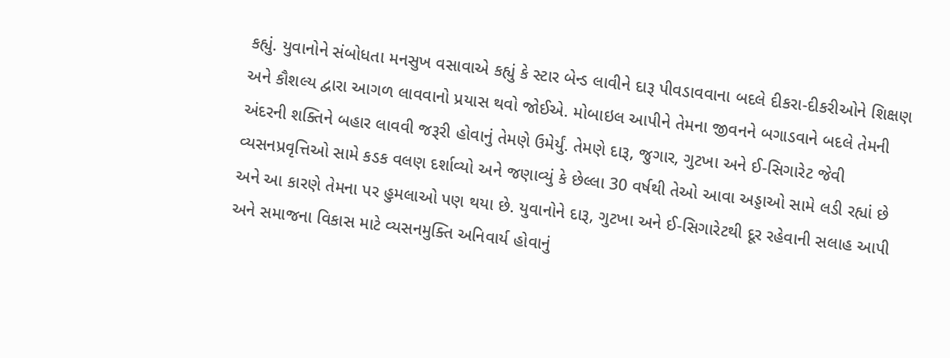કહ્યું. યુવાનોને સંબોધતા મનસુખ વસાવાએ કહ્યું કે સ્ટાર બેન્ડ લાવીને દારૂ પીવડાવવાના બદલે દીકરા-દીકરીઓને શિક્ષણ અને કૌશલ્ય દ્વારા આગળ લાવવાનો પ્રયાસ થવો જોઈએ. મોબાઇલ આપીને તેમના જીવનને બગાડવાને બદલે તેમની અંદરની શક્તિને બહાર લાવવી જરૂરી હોવાનું તેમણે ઉમેર્યું. તેમણે દારૂ, જુગાર, ગુટખા અને ઈ-સિગારેટ જેવી વ્યસનપ્રવૃત્તિઓ સામે કડક વલણ દર્શાવ્યો અને જણાવ્યું કે છેલ્લા 30 વર્ષથી તેઓ આવા અડ્ડાઓ સામે લડી રહ્યાં છે અને આ કારણે તેમના પર હુમલાઓ પણ થયા છે. યુવાનોને દારૂ, ગુટખા અને ઈ-સિગારેટથી દૂર રહેવાની સલાહ આપી અને સમાજના વિકાસ માટે વ્યસનમુક્તિ અનિવાર્ય હોવાનું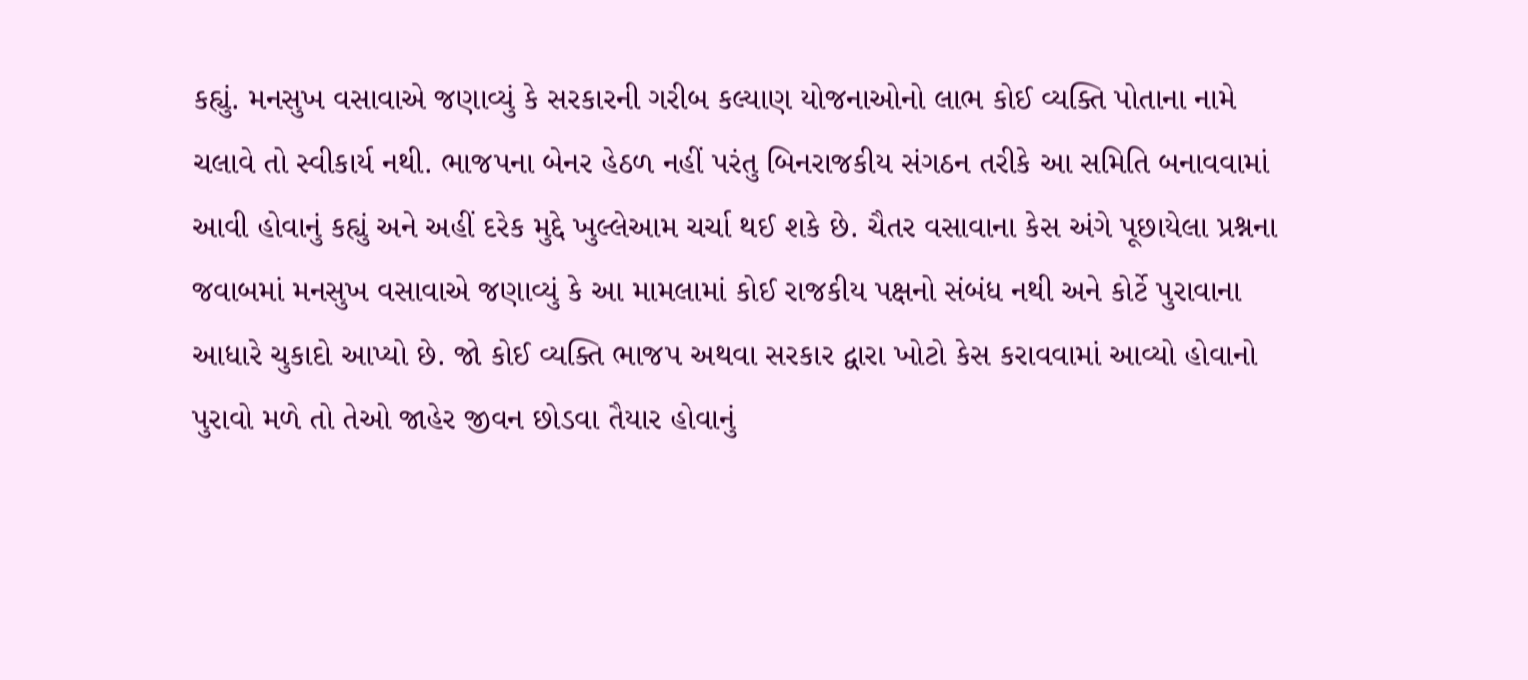કહ્યું. મનસુખ વસાવાએ જણાવ્યું કે સરકારની ગરીબ કલ્યાણ યોજનાઓનો લાભ કોઈ વ્યક્તિ પોતાના નામે ચલાવે તો સ્વીકાર્ય નથી. ભાજપના બેનર હેઠળ નહીં પરંતુ બિનરાજકીય સંગઠન તરીકે આ સમિતિ બનાવવામાં આવી હોવાનું કહ્યું અને અહીં દરેક મુદ્દે ખુલ્લેઆમ ચર્ચા થઈ શકે છે. ચૈતર વસાવાના કેસ અંગે પૂછાયેલા પ્રશ્નના જવાબમાં મનસુખ વસાવાએ જણાવ્યું કે આ મામલામાં કોઈ રાજકીય પક્ષનો સંબંધ નથી અને કોર્ટે પુરાવાના આધારે ચુકાદો આપ્યો છે. જો કોઈ વ્યક્તિ ભાજપ અથવા સરકાર દ્વારા ખોટો કેસ કરાવવામાં આવ્યો હોવાનો પુરાવો મળે તો તેઓ જાહેર જીવન છોડવા તૈયાર હોવાનું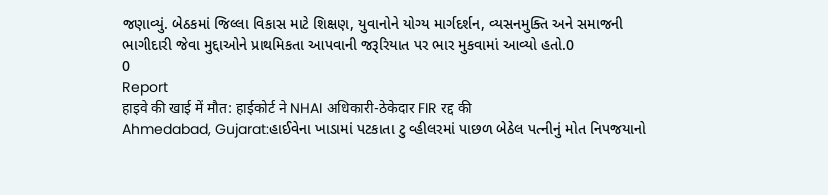જણાવ્યું. બેઠકમાં જિલ્લા વિકાસ માટે શિક્ષણ, યુવાનોને યોગ્ય માર્ગદર્શન, વ્યસનમુક્તિ અને સમાજની ભાગીદારી જેવા મુદ્દાઓને પ્રાથમિકતા આપવાની જરૂરિયાત પર ભાર મુકવામાં આવ્યો હતો.0
0
Report
हाइवे की खाई में मौत: हाईकोर्ट ने NHAI अधिकारी-ठेकेदार FIR रद्द की
Ahmedabad, Gujarat:હાઈવેના ખાડામાં પટકાતા ટુ વ્હીલરમાં પાછળ બેઠેલ પત્નીનું મોત નિપજયાનો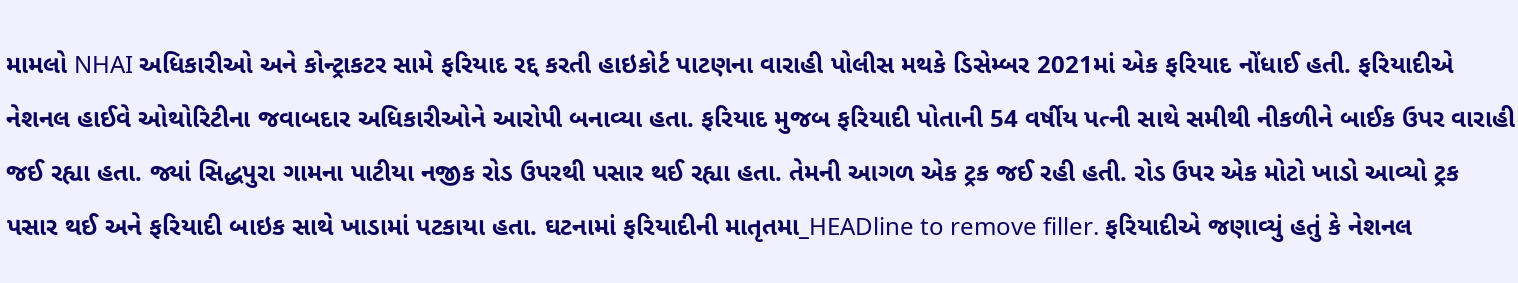મામલો NHAI અધિકારીઓ અને કોન્ટ્રાકટર સામે ફરિયાદ રદ્દ કરતી હાઇકોર્ટ પાટણના વારાહી પોલીસ મથકે ડિસેમ્બર 2021માં એક ફરિયાદ નોંધાઈ હતી. ફરિયાદીએ નેશનલ હાઈવે ઓથોરિટીના જવાબદાર અધિકારીઓને આરોપી બનાવ્યા હતા. ફરિયાદ મુજબ ફરિયાદી પોતાની 54 વર્ષીય પત્ની સાથે સમીથી નીકળીને બાઈક ઉપર વારાહી જઈ રહ્યા હતા. જ્યાં સિદ્ધપુરા ગામના પાટીયા નજીક રોડ ઉપરથી પસાર થઈ રહ્યા હતા. તેમની આગળ એક ટ્રક જઈ રહી હતી. રોડ ઉપર એક મોટો ખાડો આવ્યો ટ્રક પસાર થઈ અને ફરિયાદી બાઇક સાથે ખાડામાં પટકાયા હતા. ઘટનામાં ફરિયાદીની માતૃતમા_HEADline to remove filler. ફરિયાદીએ જણાવ્યું હતું કે નેશનલ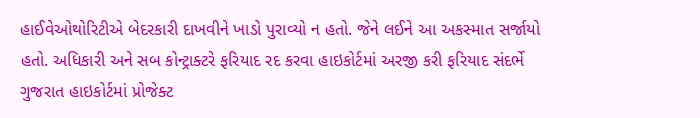હાઈવેઓથોરિટીએ બેદરકારી દાખવીને ખાડો પુરાવ્યો ન હતો. જેને લઈને આ અકસ્માત સર્જાયો હતો. અધિકારી અને સબ કોન્ટ્રાક્ટરે ફરિયાદ રદ કરવા હાઇકોર્ટમાં અરજી કરી ફરિયાદ સંદર્ભે ગુજરાત હાઇકોર્ટમાં પ્રોજેક્ટ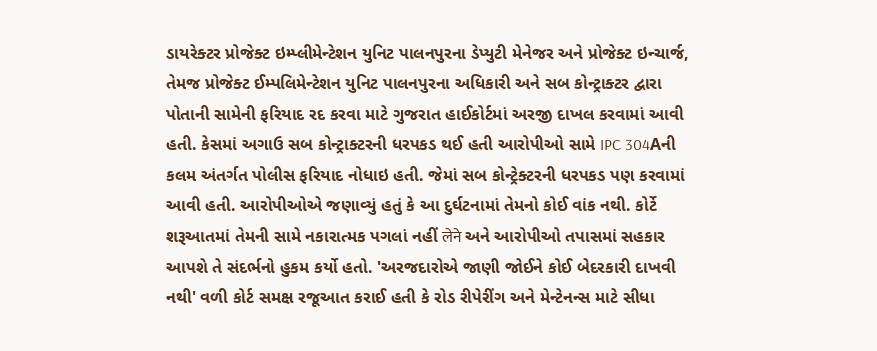ડાયરેક્ટર પ્રોજેક્ટ ઇમ્પ્લીમેન્ટેશન યુનિટ પાલનપુરના ડેપ્યુટી મેનેજર અને પ્રોજેક્ટ ઇન્ચાર્જ, તેમજ પ્રોજેક્ટ ઈમ્પલિમેન્ટેશન યુનિટ પાલનપુરના અધિકારી અને સબ કોન્ટ્રાક્ટર દ્વારા પોતાની સામેની ફરિયાદ રદ કરવા માટે ગુજરાત હાઈકોર્ટમાં અરજી દાખલ કરવામાં આવી હતી. કેસમાં અગાઉ સબ કોન્ટ્રાક્ટરની ધરપકડ થઈ હતી આરોપીઓ સામે IPC 304Aની કલમ અંતર્ગત પોલીસ ફરિયાદ નોધાઇ હતી. જેમાં સબ કોન્ટ્રેક્ટરની ધરપકડ પણ કરવામાં આવી હતી. આરોપીઓએ જણાવ્યું હતું કે આ દુર્ઘટનામાં તેમનો કોઈ વાંક નથી. કોર્ટે શરૂઆતમાં તેમની સામે નકારાત્મક પગલાં નહીં लेने અને આરોપીઓ તપાસમાં સહકાર આપશે તે સંદર્ભનો હુકમ કર્યો હતો. 'અરજદારોએ જાણી જોઈને કોઈ બેદરકારી દાખવી નથી' વળી કોર્ટ સમક્ષ રજૂઆત કરાઈ હતી કે રોડ રીપેરીંગ અને મેન્ટેનન્સ માટે સીધા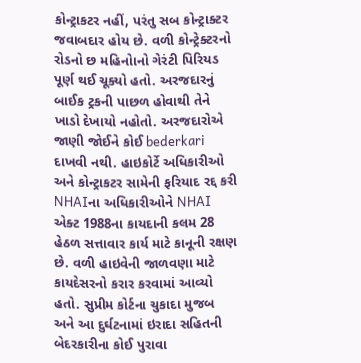કોન્ટ્રાકટર નહીં, પરંતુ સબ કોન્ટ્રાક્ટર જવાબદાર હોય છે. વળી કોન્ટ્રેક્ટરનો રોડનો છ મહિનોાનો ગેરંટી પિરિયડ પૂર્ણ થઈ ચૂક્યો હતો. અરજદારનું બાઈક ટ્રકની પાછળ હોવાથી તેને ખાડો દેખાયો નહોતો. અરજદારોએ જાણી જોઈને કોઈ bederkari દાખવી નથી. હાઇકોર્ટે અધિકારીઓ અને કોન્ટ્રાકટર સામેની ફરિયાદ રદ્દ કરી NHAIના અધિકારીઓને NHAI એક્ટ 1988ના કાયદાની કલમ 28 હેઠળ સત્તાવાર કાર્ય માટે કાનૂની રક્ષણ છે. વળી હાઇવેની જાળવણા માટે કાયદેસરનો કરાર કરવામાં આવ્યો હતો. સુપ્રીમ કોર્ટના ચુકાદા મુજબ અને આ દુર્ઘટનામાં ઇરાદા સહિતની બેદરકારીના કોઈ પુરાવા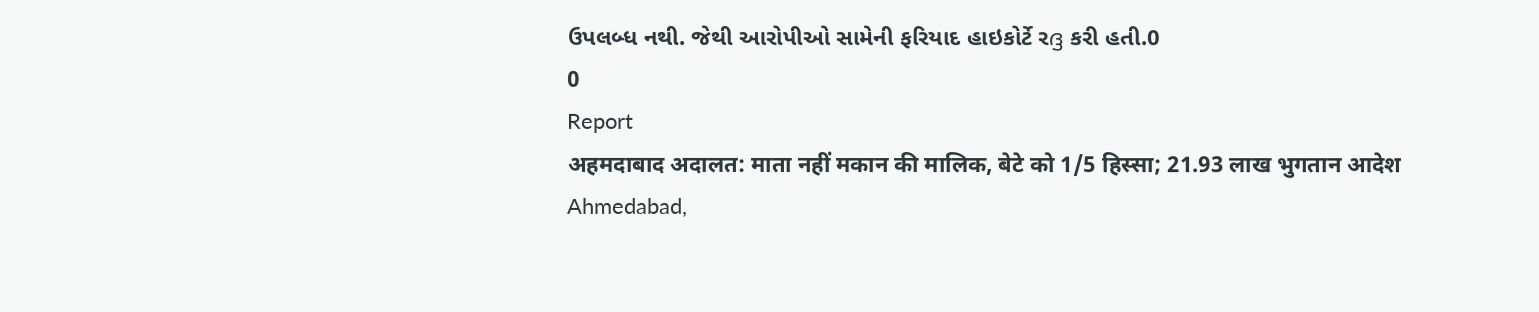ઉપલબ્ધ નથી. જેથી આરોપીઓ સામેની ફરિયાદ હાઇકોર્ટે રദ്ദ કરી હતી.0
0
Report
अहमदाबाद अदालत: माता नहीं मकान की मालिक, बेटे को 1/5 हिस्सा; 21.93 लाख भुगतान आदेश
Ahmedabad,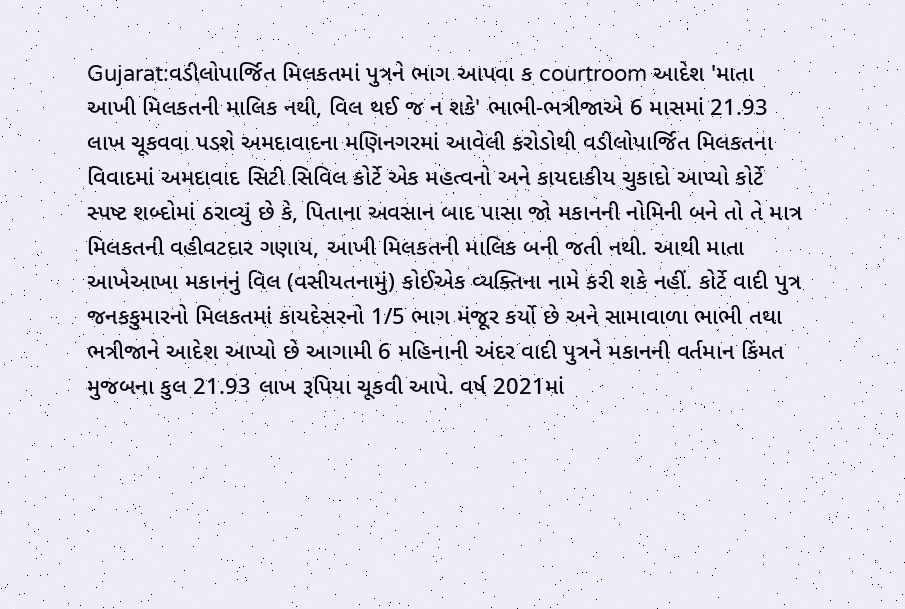Gujarat:વડીલોપાર્જિત મિલકતમાં પુત્રને ભાગ આપવા ક courtroom આદેશ 'માતા આખી મિલકતની માલિક નથી, વિલ થઈ જ ન શકે' ભાભી-ભત્રીજાએ 6 માસમાં 21.93 લાખ ચૂકવવા પડશે અમદાવાદના મણિનગરમાં આવેલી કરોડોથી વડીલોપાર્જિત મિલકતના વિવાદમાં અમદાવાદ સિટી સિવિલ કોર્ટે એક મહત્વનો અને કાયદાકીય ચુકાદો આપ્યો કોર્ટે સ્પષ્ટ શબ્દોમાં ઠરાવ્યું છે કે, પિતાના અવસાન બાદ પાસા જો મકાનની નોમિની બને તો તે માત્ર મિલકતની વહીવટદાર ગણાય, આખી મિલકતની માલિક બની જતી નથી. આથી માતા આખેઆખા મકાનનું વિલ (વસીયતનામું) કોઈએક વ્યક્તિના નામે કરી શકે નહીં. કોર્ટે વાદી પુત્ર જનકકુમારનો મિલકતમાં કાયદેસરનો 1/5 ભાગ મંજૂર કર્યો છે અને સામાવાળા ભાભી તથા ભત્રીજાને આદેશ આપ્યો છે આગામી 6 મહિનાની અંદર વાદી પુત્રને મકાનની વર્તમાન કિંમત મુજબના કુલ 21.93 લાખ રૂપિયા ચૂકવી આપે. વર્ષ 2021માં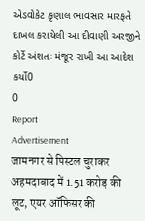એડવોકેટ કૃણાલ ભાવસાર મારફતે દાખલ કરાયેલી આ દીવાણી અરજીને કોર્ટે અંશતઃ મંજૂર રાખી આ આદેશ કર્યો0
0
Report
Advertisement
जामनगर से पिस्टल चुराकर अहमदाबाद में 1.51 करोड़ की लूट, एयर ऑफिसर की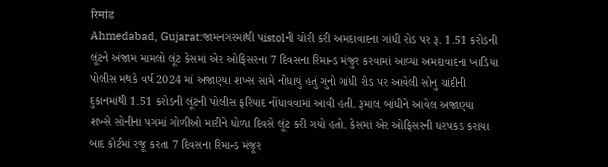रिमांड
Ahmedabad, Gujarat:જામનગરમાંથી પistolની ચોરી કરી અમદાવાદના ગાંધી રોડ પર રૂ. 1.51 કરોડની લૂંટને અંજામ મામલો લૂંટ કેસમાં એર ઓફિસરના 7 દિવસના રિમાન્ડ મંજુર કરવામાં આવ્યા અમદાવાદના ખાડિયા પોલીસ મથકે વર્ષ 2024 માં અજાણ્યા શખ્સ સામે નોંધાયું હતું ગુનો ગાંધી રોડ પર આવેલી સોનુ ચાંદીની દુકાનમાંથી 1.51 કરોડની લૂંટની પોલીસ ફરિયાદ નોંધાવવામાં આવી હતી. રૂમાલ બાંધીને આવેલ અજાણ્યા શખ્સે સોનીના પગમાં ગોળીઓ મારીને ધોળા દિવસે લૂંટ કરી ગયો હતો. કેસમાં એર ઓફિસરની ધરપકડ કરાયા બાદ કોર્ટમાં રજૂ કરતા 7 દિવસના રિમાન્ડ મંજૂર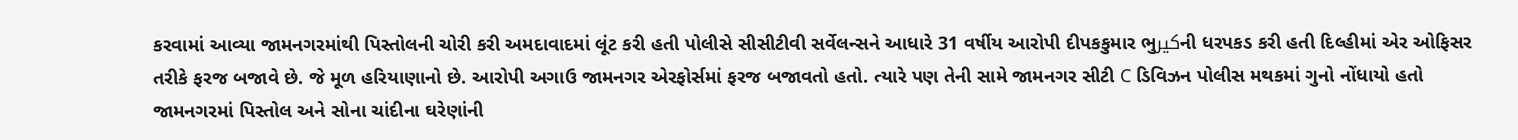કરવામાં આવ્યા જામનગરમાંથી પિસ્તોલની ચોરી કરી અમદાવાદમાં લૂંટ કરી હતી પોલીસે સીસીટીવી સર્વેલન્સને આધારે 31 વર્ષીય આરોપી દીપકકુમાર ભુكيرની ધરપકડ કરી હતી દિલ્હીમાં એર ઓફિસર તરીકે ફરજ બજાવે છે. જે મૂળ હરિયાણાનો છે. આરોપી અગાઉ જામનગર એરફોર્સમાં ફરજ બજાવતો હતો. ત્યારે પણ તેની સામે જામનગર સીટી C ડિવિઝન પોલીસ મથકમાં ગુનો નોંધાયો હતો જામનગરમાં પિસ્તોલ અને સોના ચાંદીના ઘરેણાંની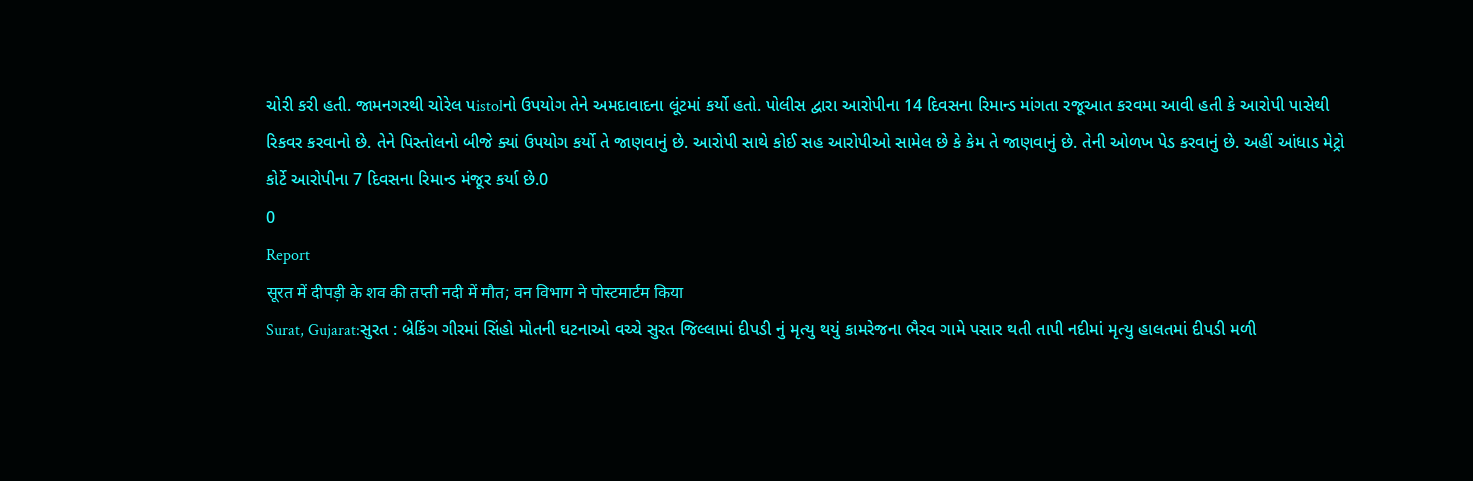ચોરી કરી હતી. જામનગરથી ચોરેલ પistolનો ઉપયોગ તેને અમદાવાદના લૂંટમાં કર્યો હતો. પોલીસ દ્વારા આરોપીના 14 દિવસના રિમાન્ડ માંગતા રજૂઆત કરવમા આવી હતી કે આરોપી પાસેથી રિકવર કરવાનો છે. તેને પિસ્તોલનો બીજે ક્યાં ઉપયોગ કર્યો તે જાણવાનું છે. આરોપી સાથે કોઈ સહ આરોપીઓ સામેલ છે કે કેમ તે જાણવાનું છે. તેની ઓળખ પેડ કરવાનું છે. અહીં આંધાડ મેટ્રો કોર્ટે આરોપીના 7 દિવસના રિમાન્ડ મંજૂર કર્યા છે.0
0
Report
सूरत में दीपड़ी के शव की तप्ती नदी में मौत; वन विभाग ने पोस्टमार्टम किया
Surat, Gujarat:સુરત : બ્રેકિંગ ગીરમાં સિંહો મોતની ઘટનાઓ વચ્ચે સુરત જિલ્લામાં દીપડી નું મૃત્યુ થયું કામરેજના ભૈરવ ગામે પસાર થતી તાપી નદીમાં મૃત્યુ હાલતમાં દીપડી મળી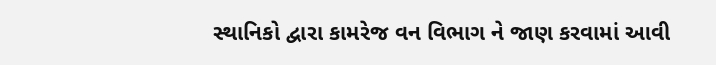સ્થાનિકો દ્વારા કામરેજ વન વિભાગ ને જાણ કરવામાં આવી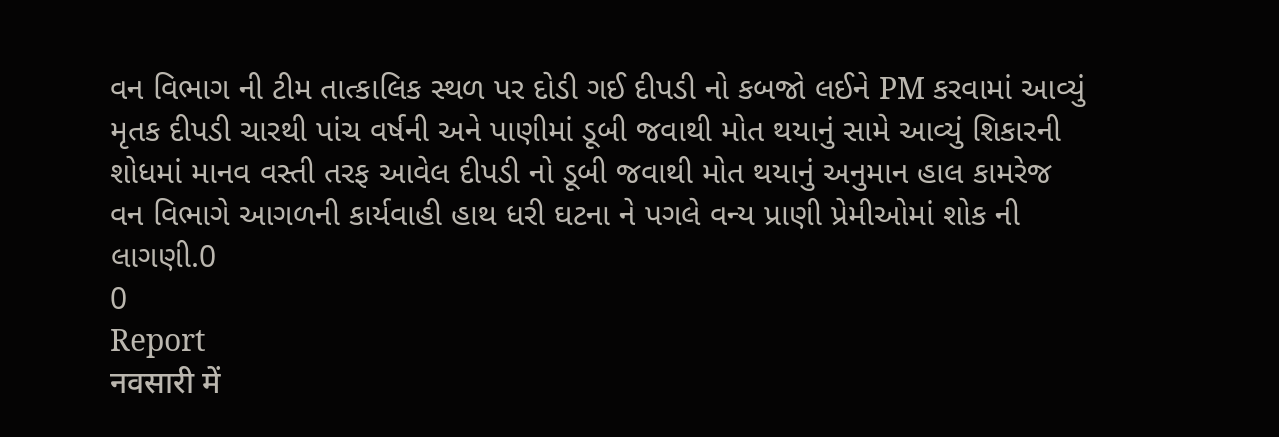વન વિભાગ ની ટીમ તાત્કાલિક સ્થળ પર દોડી ગઈ દીપડી નો કબજો લઈને PM કરવામાં આવ્યું મૃતક દીપડી ચારથી પાંચ વર્ષની અને પાણીમાં ડૂબી જવાથી મોત થયાનું સામે આવ્યું શિકારની શોધમાં માનવ વસ્તી તરફ આવેલ દીપડી નો ડૂબી જવાથી મોત થયાનું અનુમાન હાલ કામરેજ વન વિભાગે આગળની કાર્યવાહી હાથ ધરી ઘટના ને પગલે વન્ય પ્રાણી પ્રેમીઓમાં શોક ની લાગણી.0
0
Report
नवसारी में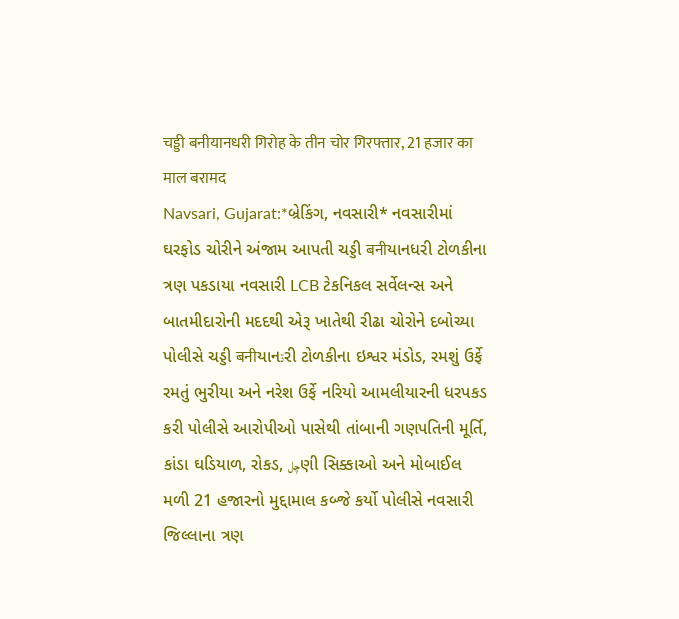चड्डी बनीयानधरी गिरोह के तीन चोर गिरफ्तार, 21 हजार का माल बरामद
Navsari, Gujarat:*બ્રેકિંગ, નવસારી* નવસારીમાં ઘરફોડ ચોરીને અંજામ આપતી ચડ્ડી बनीયાનધરી ટોળકીના ત્રણ પકડાયા નવસારી LCB ટેકનિકલ સર્વેલન્સ અને બાતમીદારોની મદદથી એરૂ ખાતેથી રીઢા ચોરોને દબોચ્યા પોલીસે ચડ્ડી बनीયાનڌરી ટોળકીના ઇશ્વર મંડોડ, રમશું ઉર્ફે રમતું ભુરીયા અને નરેશ ઉર્ફે નરિયો આમલીયારની ધરપકડ કરી પોલીસે આરોપીઓ પાસેથી તાંબાની ગણપતિની મૂર્તિ, કાંડા ઘડિયાળ, રોકડ, چلણી સિક્કાઓ અને મોબાઈલ મળી 21 હજારનો મુદ્દામાલ કબ્જે કર્યો પોલીસે નવસારી જિલ્લાના ત્રણ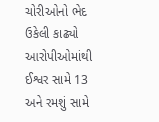ચોરીઓનો ભેદ ઉકેલી કાઢ્યો આરોપીઓમાંથી ઈશ્વર સામે 13 અને રમશું સામે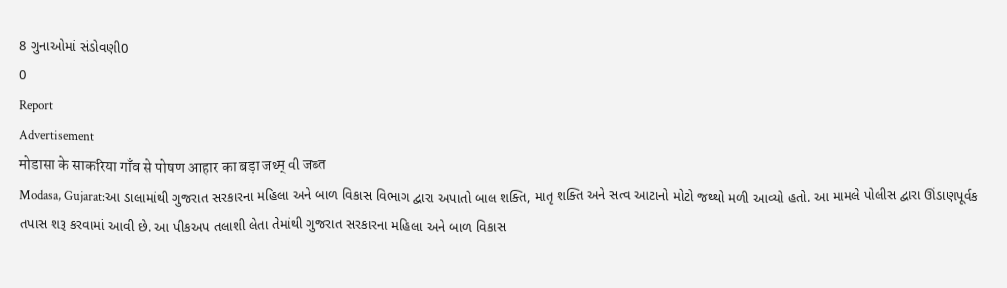8 ગુનાઓમાં સંડોવણી0
0
Report
Advertisement
मोडासा के साकरिया गाँव से पोषण आहार का बड़ा जथ्म् વી जब्त
Modasa, Gujarat:આ ડાલામાંથી ગુજરાત સરકારના મહિલા અને બાળ વિકાસ વિભાગ દ્વારા અપાતો બાલ શક્તિ, માતૃ શક્તિ અને સત્વ આટાનો મોટો જથ્થો મળી આવ્યો હતો. આ મામલે પોલીસ દ્વારા ઊંડાણપૂર્વક તપાસ શરૂ કરવામાં આવી છે. આ પીકઅપ તલાશી લેતા તેમાંથી ગુજરાત સરકારના મહિલા અને બાળ વિકાસ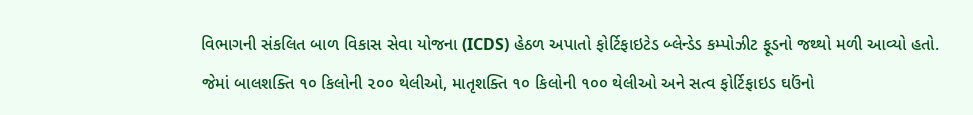વિભાગની સંકલિત બાળ વિકાસ સેવા યોજના (ICDS) હેઠળ અપાતો ફોર્ટિફાઇટેડ બ્લેન્ડેડ કમ્પોઝીટ ફૂડનો જથ્થો મળી આવ્યો હતો. જેમાં બાલશક્તિ ૧૦ કિલોની ૨૦૦ થેલીઓ, માતૃશક્તિ ૧૦ કિલોની ૧૦૦ થેલીઓ અને સત્વ ફોર્ટિફાઇડ ઘઉંનો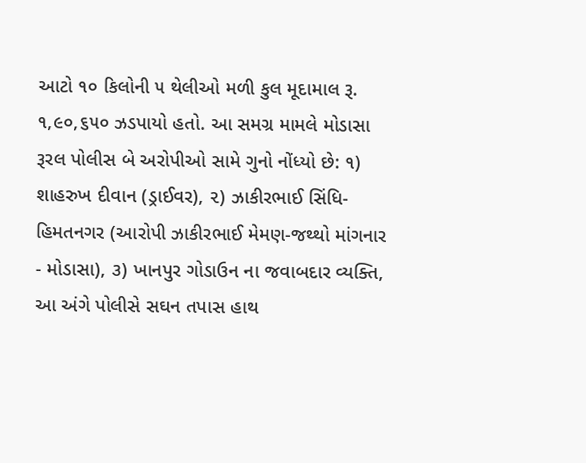આટો ૧૦ કિલોની ૫ થેલીઓ મળી કુલ મૂદામાલ રૂ. ૧,૯૦,૬૫૦ ઝડપાયો હતો. આ સમગ્ર મામલે મોડાસા રૂરલ પોલીસ બે અરોપીઓ સામે ગુનો નોંધ્યો છે: ૧) શાહરુખ દીવાન (ડ્રાઈવર), ૨) ઝાકીરભાઈ સિંધિ-હિમતનગર (આરોપી ઝાકીરભાઈ મેમણ-જથ્થો માંગનાર - મોડાસા), ૩) ખાનપુર ગોડાઉન ના જવાબદાર વ્યક્તિ, આ અંગે પોલીસે સઘન તપાસ હાથ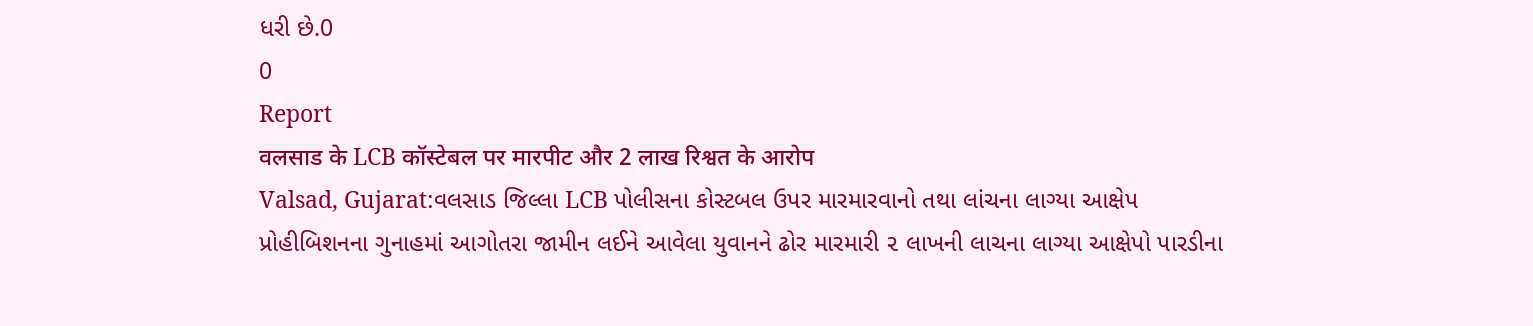ધરી છે.0
0
Report
वलसाड के LCB कॉस्टेबल पर मारपीट और 2 लाख रिश्वत के आरोप
Valsad, Gujarat:વલસાડ જિલ્લા LCB પોલીસના કોસ્ટબલ ઉપર મારમારવાનો તથા લાંચના લાગ્યા આક્ષેપ પ્રોહીબિશનના ગુનાહમાં આગોતરા જામીન લઈને આવેલા યુવાનને ઢોર મારમારી ૨ લાખની લાચના લાગ્યા આક્ષેપો પારડીના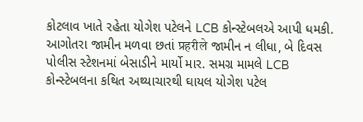કોટલાવ ખાતે રહેતા યોગેશ પટેલને LCB કોન્સ્ટેબલએ આપી ધમકી. આગોતરા જામીન મળવા છતાં प्रहरीले જામીન ન લીધા, બે દિવસ પોલીસ સ્ટેશનમાં બેસાડીને માર્યો માર. સમગ્ર મામલે LCB કોન્સ્ટેબલના કથિત અથ્યાચારથી ઘાયલ યોગેશ પટેલ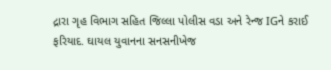દ્રારા ગૃહ વિભાગ સહિત જિલ્લા પોલીસ વડા અને રેન્જ IGને કરાઈ ફરિયાદ. ઘાયલ યુવાનના સનસનીખેજ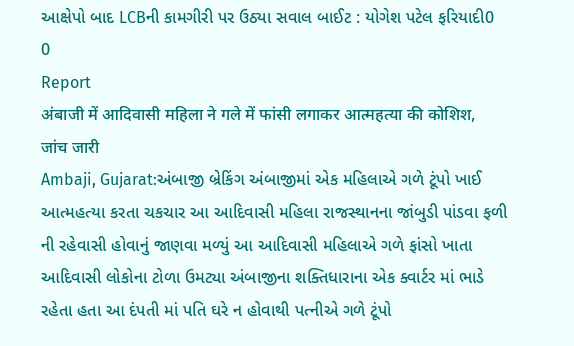આક્ષેપો બાદ LCBની કામગીરી પર ઉઠ્યા સવાલ બાઈટ : યોગેશ પટેલ ફરિયાદી0
0
Report
अंबाजी में आदिवासी महिला ने गले में फांसी लगाकर आत्महत्या की कोशिश, जांच जारी
Ambaji, Gujarat:અંબાજી બ્રેકિંગ અંબાજીમાં એક મહિલાએ ગળે ટૂંપો ખાઈ આત્મહત્યા કરતા ચકચાર આ આદિવાસી મહિલા રાજસ્થાનના જાંબુડી પાંડવા ફળી ની રહેવાસી હોવાનું જાણવા મળ્યું આ આદિવાસી મહિલાએ ગળે ફાંસો ખાતા આદિવાસી લોકોના ટોળા ઉમટ્યા અંબાજીના શક્તિધારાના એક ક્વાર્ટર માં ભાડે રહેતા હતા આ દંપતી માં પતિ ઘરે ન હોવાથી પત્નીએ ગળે ટૂંપો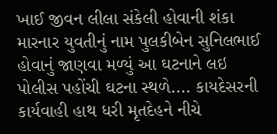ખાઈ જીવન લીલા સંકેલી હોવાની શંકા મારનાર યુવતીનું નામ પુલકીબેન સુનિલભાઈ હોવાનું જાણવા મળ્યું આ ઘટનાને લઇ પોલીસ પહોંચી ઘટના સ્થળે.... કાયદેસરની કાર્યવાહી હાથ ધરી મૃતદેહને નીચે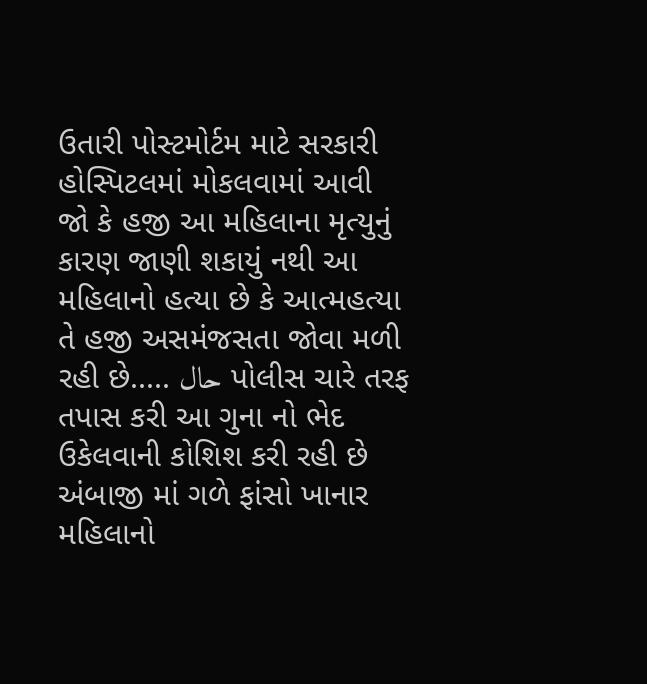ઉતારી પોસ્ટમોર્ટમ માટે સરકારી હોસ્પિટલમાં મોકલવામાં આવી જો કે હજી આ મહિલાના મૃત્યુનું કારણ જાણી શકાયું નથી આ મહિલાનો હત્યા છે કે આત્મહત્યા તે હજી અસમંજસતા જોવા મળી રહી છે..... حال પોલીસ ચારે તરફ તપાસ કરી આ ગુના નો ભેદ ઉકેલવાની કોશિશ કરી રહી છે અંબાજી માં ગળે ફાંસો ખાનાર મહિલાનો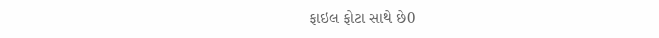ફાઇલ ફોટા સાથે છે0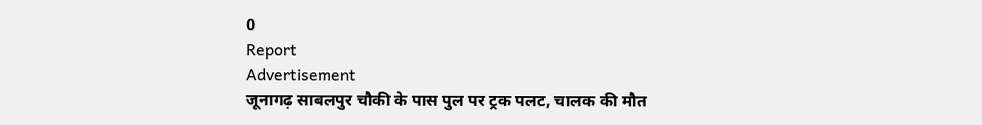0
Report
Advertisement
जूनागढ़ साबलपुर चौकी के पास पुल पर ट्रक पलट, चालक की मौत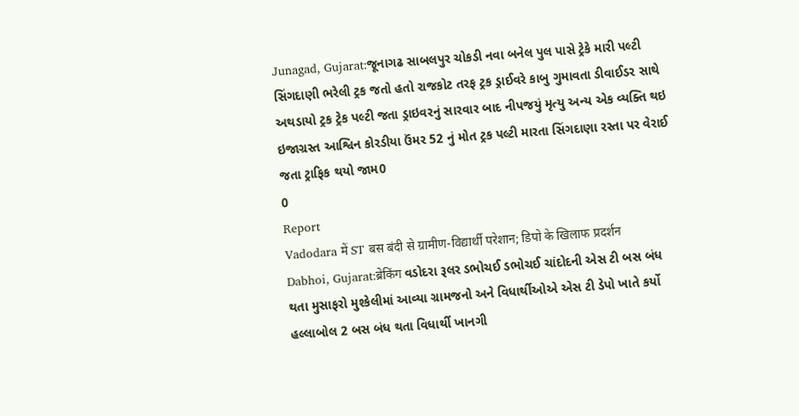Junagad, Gujarat:જૂનાગઢ સાબલપુર ચોકડી નવા બનેલ પુલ પાસે ટ્રેકે મારી પલ્ટી સિંગદાણી ભરેલી ટ્રક જતો હતો રાજકોટ તરફ ટ્રક ડ્રાઈવરે કાબુ ગુમાવતા ડીવાઈડર સાથે અથડાયો ટ્રક ટ્રેક પલ્ટી જતા ડ્રાઇવરનું સારવાર બાદ નીપજયું મૃત્યુ અન્ય એક વ્યક્તિ થઇ ઇજાગ્રસ્ત આશ્વિન કોરડીયા ઉંમર 52 નું મોત ટ્રક પલ્ટી મારતા સિંગદાણા રસ્તા પર વેરાઈ જતા ટ્રાફિક થયો જામ0
0
Report
Vadodara में ST बस बंदी से ग्रामीण-विद्यार्थी परेशान; डिपो के खिलाफ प्रदर्शन
Dabhoi, Gujarat:ब्रेकिंग વડોદરા રૂલર ડભોચઈ ડભોચઈ ચાંદોદની એસ ટી બસ બંધ થતા મુસાફરો મુશ્કેલીમાં આવ્યા ગ્રામજનો અને વિધાર્થીઓએ એસ ટી ડેપો ખાતે કર્યો હલ્લાબોલ 2 બસ બંધ થતા વિધાર્થી ખાનગી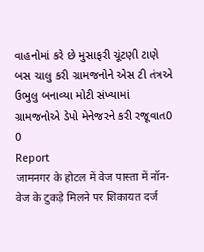વાહનોમાં કરે છે મુસાફરી ચૂંટણી ટાણે બસ ચાલુ કરી ગ્રામજનોને એસ ટી તંત્રએ ઉભુલુ બનાવ્યા મોટી સંખ્યામાં ગ્રામજનોએ ડેપો મેનેજરને કરી રજૂવાત0
0
Report
जामनगर के होटल में वेज पास्ता में नॉन-वेज के टुकड़े मिलने पर शिकायत दर्ज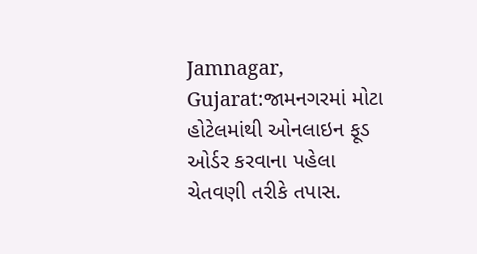Jamnagar, Gujarat:જામનગરમાં મોટા હોટેલમાંથી ઓનલાઇન ફૂડ ઓર્ડર કરવાના પહેલા ચેતવણી તરીકે તપાસ.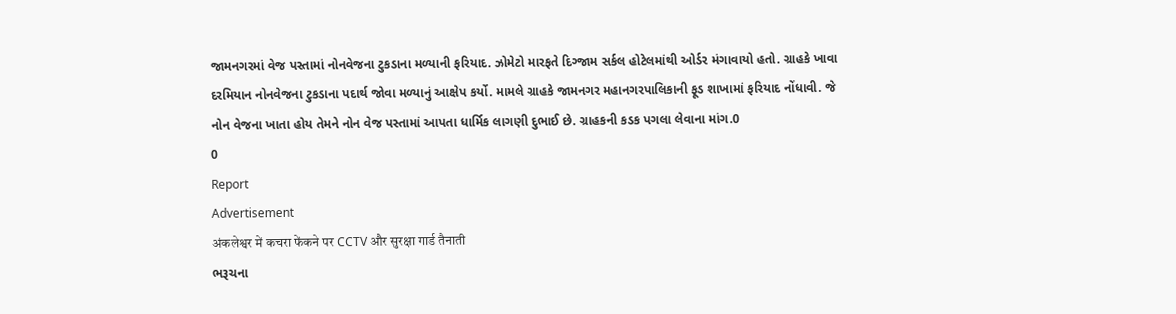જામનગરમાં વેજ પસ્તામાં નોનવેજના ટુકડાના મળ્યાની ફરિયાદ. ઝોમેટો મારફતે દિગ્જામ સર્કલ હોટેલમાંથી ઓર્ડર મંગાવાયો હતો. ગ્રાહકે ખાવા દરમિયાન નોનવેજના ટુકડાના પદાર્થ જોવા મળ્યાનું આક્ષેપ કર્યો. મામલે ગ્રાહકે જામનગર મહાનગરપાલિકાની ફૂડ શાખામાં ફરિયાદ નોંધાવી. જે નોન વેજના ખાતા હોય તેમને નોન વેજ પસ્તામાં આપતા ધાર્મિક લાગણી દુભાઈ છે. ગ્રાહકની કડક પગલા લેવાના માંગ.0
0
Report
Advertisement
अंकलेश्वर में कचरा फेंकने पर CCTV और सुरक्षा गार्ड तैनाती
ભરૂચના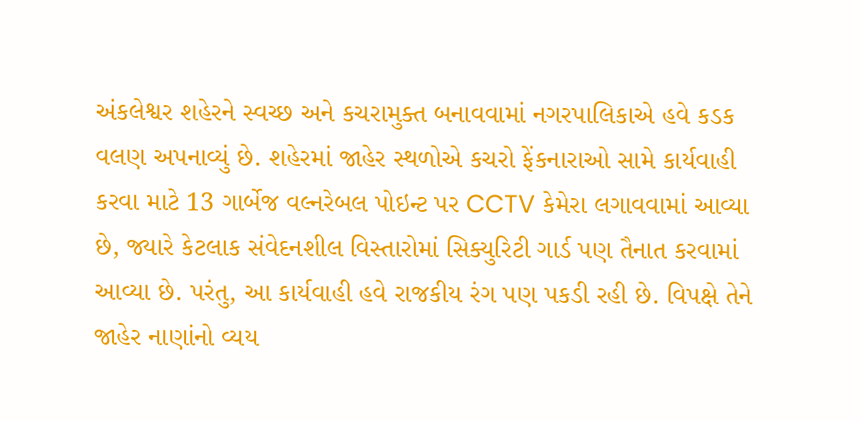અંકલેશ્વર શહેરને સ્વચ્છ અને કચરામુક્ત બનાવવામાં નગરપાલિકાએ હવે કડક વલણ અપનાવ્યું છે. શહેરમાં જાહેર સ્થળોએ કચરો ફેંકનારાઓ સામે કાર્યવાહી કરવા માટે 13 ગાર્બેજ વલ્નરેબલ પોઇન્ટ પર CCTV કેમેરા લગાવવામાં આવ્યા છે, જ્યારે કેટલાક સંવેદનશીલ વિસ્તારોમાં સિક્યુરિટી ગાર્ડ પણ તૈનાત કરવામાં આવ્યા છે. પરંતુ, આ કાર્યવાહી હવે રાજકીય રંગ પણ પકડી રહી છે. વિપક્ષે તેને જાહેર નાણાંનો વ્યય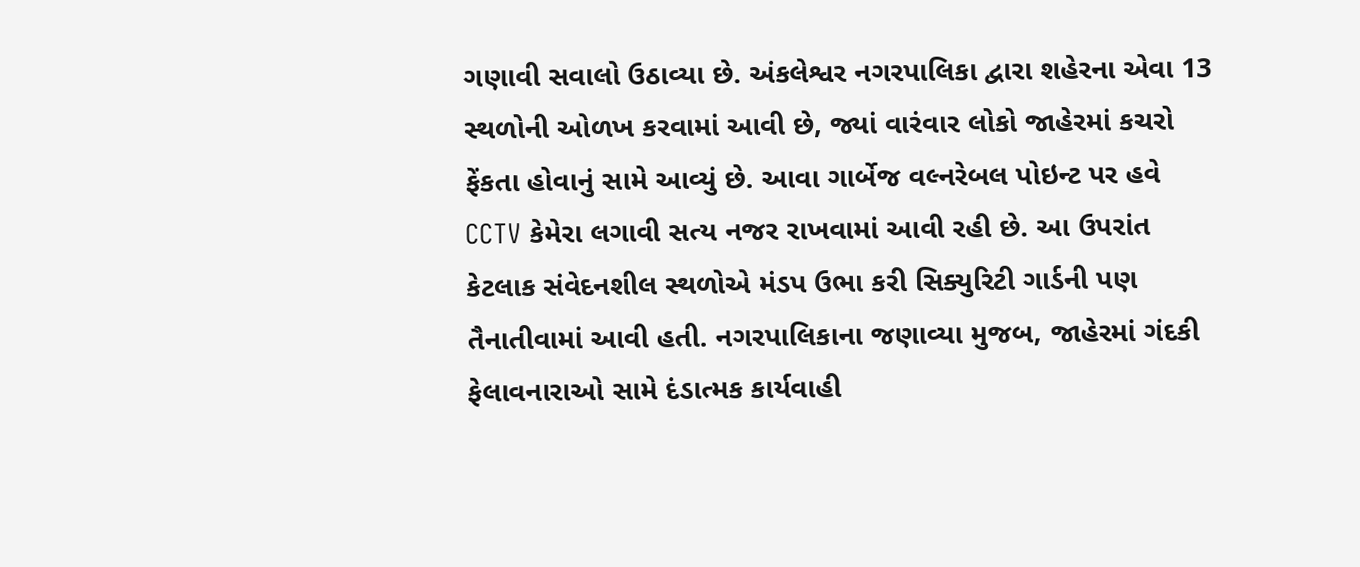ગણાવી સવાલો ઉઠાવ્યા છે. અંકલેશ્વર નગરપાલિકા દ્વારા શહેરના એવા 13 સ્થળોની ઓળખ કરવામાં આવી છે, જ્યાં વારંવાર લોકો જાહેરમાં કચરો ફેંકતા હોવાનું સામે આવ્યું છે. આવા ગાર્બેજ વલ્નરેબલ પોઇન્ટ પર હવે CCTV કેમેરા લગાવી સત્ય નજર રાખવામાં આવી રહી છે. આ ઉપરાંત કેટલાક સંવેદનશીલ સ્થળોએ મંડપ ઉભા કરી સિક્યુરિટી ગાર્ડની પણ તૈનાતીવામાં આવી હતી. નગરપાલિકાના જણાવ્યા મુજબ, જાહેરમાં ગંદકી ફેલાવનારાઓ સામે દંડાત્મક કાર્યવાહી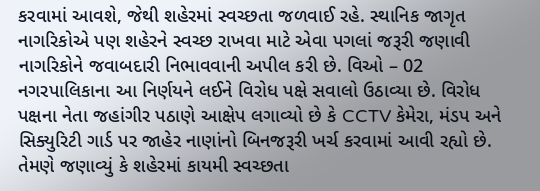કરવામાં આવશે, જેથી શહેરમાં સ્વચ્છતા જળવાઈ રહે. સ્થાનિક જાગૃત નાગરિકોએ પણ શહેરને સ્વચ્છ રાખવા માટે એવા પગલાં જરૂરી જણાવી નાગરિકોને જવાબદારી નિભાવવાની અપીલ કરી છે. વિઓ – 02 નગરપાલિકાના આ નિર્ણયને લઈને વિરોધ પક્ષે સવાલો ઉઠાવ્યા છે. વિરોધ પક્ષના નેતા જહાંગીર પઠાણે આક્ષેપ લગાવ્યો છે કે CCTV કેમેરા, મંડપ અને સિક્યુરિટી ગાર્ડ પર જાહેર નાણાંનો બિનજરૂરી ખર્ચ કરવામાં આવી રહ્યો છે. તેમણે જણાવ્યું કે શહેરમાં કાયમી સ્વચ્છતા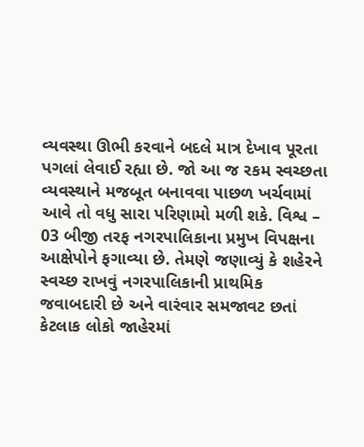વ્યવસ્થા ઊભી કરવાને બદલે માત્ર દેખાવ પૂરતા પગલાં લેવાઈ રહ્યા છે. જો આ જ રકમ સ્વચ્છતા વ્યવસ્થાને મજબૂત બનાવવા પાછળ ખર્ચવામાં આવે તો વધુ સારા પરિણામો મળી શકે. વિશ્વ – 03 બીજી તરફ નગરપાલિકાના પ્રમુખ વિપક્ષના આક્ષેપોને ફગાવ્યા છે. તેમણે જણાવ્યું કે શહેરને સ્વચ્છ રાખવું નગરપાલિકાની પ્રાથમિક જવાબદારી છે અને વારંવાર સમજાવટ છતાં કેટલાક લોકો જાહેરમાં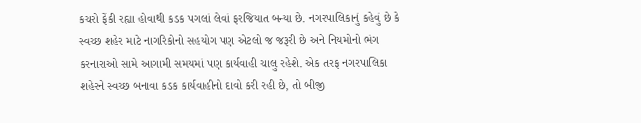કચરો ફેંકી રહ્યા હોવાથી કડક પગલાં લેવાં ફરજિયાત બન્યા છે. નગરપાલિકાનું કહેવું છે કે સ્વચ્છ શહેર માટે નાગરિકોનો સહયોગ પણ એટલો જ જરૂરી છે અને નિયમોનો ભંગ કરનારાઓ સામે આગામી સમયમાં પણ કાર્યવાહી ચાલુ રહેશે. એક તરફ નગરપાલિકા શહેરને સ્વચ્છ બનાવા કડક કાર્યવાહીનો દાવો કરી રહી છે, તો બીજી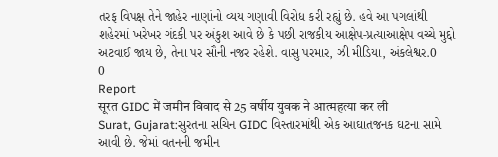તરફ વિપક્ષ તેને જાહેર નાણાંનો વ્યય ગણાવી વિરોધ કરી રહ્યું છે. હવે આ પગલાંથી શહેરમાં ખરેખર ગંદકી પર અંકુશ આવે છે કે પછી રાજકીય આક્ષેપ-પ્રત્યાઆક્ષેપ વચ્ચે મુદ્દો અટવાઈ જાય છે, તેના પર સૌની નજર રહેશે. વાસુ પરમાર, ઝી મીડિયા, અંકલેશ્વર.0
0
Report
सूरत GIDC में जमीन विवाद से 25 वर्षीय युवक ने आत्महत्या कर ली
Surat, Gujarat:સુરતના સચિન GIDC વિસ્તારમાંથી એક આઘાતજનક ઘટના સામે આવી છે. જેમાં વતનની જમીન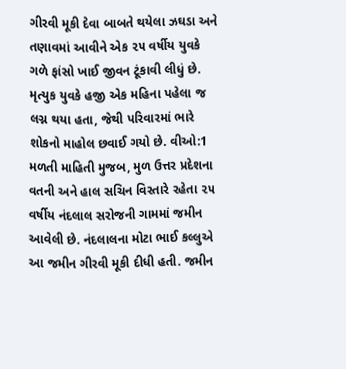ગીરવી મૂકી દેવા બાબતે થયેલા ઝઘડા અને તણાવમાં આવીને એક ૨૫ વર્ષીય યુવકે ગળે ફાંસો ખાઈ જીવન ટૂંકાવી લીધું છે. મૃત્યુક યુવકે હજી એક મહિના પહેલા જ લગ્ન થયા હતા, જેથી પરિવારમાં ભારે શોકનો માહોલ છવાઈ ગયો છે. વીઓ:1 મળતી માહિતી મુજબ, મુળ ઉત્તર પ્રદેશના વતની અને હાલ સચિન વિસ્તારે રહેતા ૨૫ વર્ષીય નંદલાલ સરોજની ગામમાં જમીન આવેલી છે. નંદલાલના મોટા ભાઈ કલ્લુએ આ જમીન ગીરવી મૂકી દીધી હતી. જમીન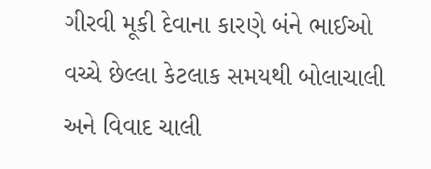ગીરવી મૂકી દેવાના કારણે બંને ભાઈઓ વચ્ચે છેલ્લા કેટલાક સમયથી બોલાચાલી અને વિવાદ ચાલી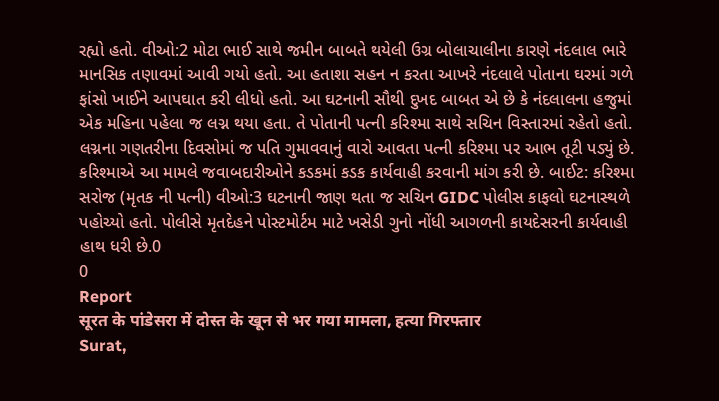રહ્યો હતો. વીઓ:2 મોટા ભાઈ સાથે જમીન બાબતે થયેલી ઉગ્ર બોલાચાલીના કારણે નંદલાલ ભારે માનસિક તણાવમાં આવી ગયો હતો. આ હતાશા સહન ન કરતા આખરે નંદલાલે પોતાના ઘરમાં ગળે ફાંસો ખાઈને આપઘાત કરી લીધો હતો. આ ઘટનાની સૌથી દુખદ બાબત એ છે કે નંદલાલના હજુમાં એક મહિના પહેલા જ લગ્ન થયા હતા. તે પોતાની પત્ની કરિશ્મા સાથે સચિન વિસ્તારમાં રહેતો હતો. લગ્નના ગણતરીના દિવસોમાં જ પતિ ગુમાવવાનું વારો આવતા પત્ની કરિશ્મા પર આભ તૂટી પડ્યું છે. કરિશ્માએ આ મામલે જવાબદારીઓને કડકમાં કડક કાર્યવાહી કરવાની માંગ કરી છે. બાઈટ: કરિશ્મા સરોજ (મૃતક ની પત્ની) વીઓ:3 ઘટનાની જાણ થતા જ સચિન GIDC પોલીસ કાફલો ઘટનાસ્થળે પહોચ્યો હતો. પોલીસે મૃતદેહને પોસ્ટમોર્ટમ માટે ખસેડી ગુનો નોંધી આગળની કાયદેસરની કાર્યવાહી હાથ ધરી છે.0
0
Report
सूरत के पांडेसरा में दोस्त के खून से भर गया मामला, हत्या गिरफ्तार
Surat,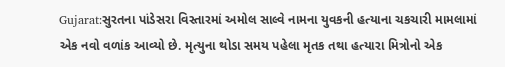Gujarat:સુરતના પાંડેસરા વિસ્તારમાં અમોલ સાલ્વે નામના યુવકની હત્યાના ચકચારી મામલામાં એક નવો વળાંક આવ્યો છે. મૃત્યુના થોડા સમય પહેલા મૃતક તથા હત્યારા મિત્રોનો એક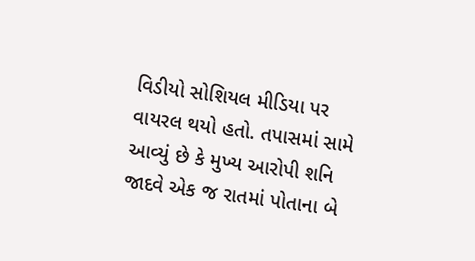વિડીયો સોશિયલ મીડિયા પર વાયરલ થયો હતો. તપાસમાં સામે આવ્યું છે કે મુખ્ય આરોપી શનિ જાદવે એક જ રાતમાં પોતાના બે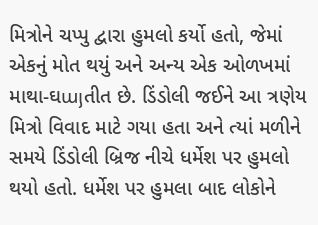મિત્રોને ચપ્પુ દ્વારા હુમલો કર્યો હતો, જેમાં એકનું મોત થયું અને અન્ય એક ઓળખમાં માથા-ઘայતીત છે. ડિંડોલી જઈને આ ત્રણેય મિત્રો વિવાદ માટે ગયા હતા અને ત્યાં મળીને સમયે ડિંડોલી બ્રિજ નીચે ધર્મેશ પર હુમલો થયો હતો. ધર્મેશ પર હુમલા બાદ લોકોને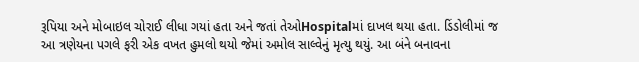રૂપિયા અને મોબાઇલ ચોરાઈ લીધા ગયાં હતા અને જતાં તેઓHospitalમાં દાખલ થયા હતા. ડિંડોલીમાં જ આ ત્રણેયના પગલે ફરી એક વખત હુમલો થયો જેમાં અમોલ સાલ્વેનું મૃત્યુ થયું. આ બંને બનાવના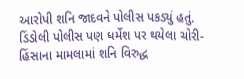આરોપી શનિ જાદવને પોલીસ પકડ્યું હતું. ડિંડોલી પોલીસ પણ ધર્મેશ પર થયેલા ચોરી-હિંસાના મામલામાં શનિ વિરુદ્ધ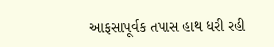આફસાપૂર્વક તપાસ હાથ ધરી રહી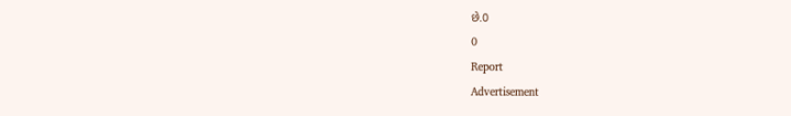છે.0
0
Report
Advertisement